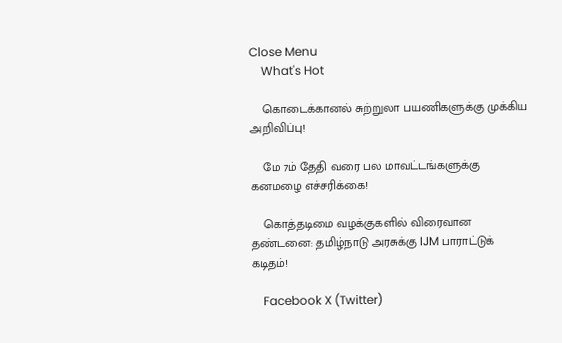Close Menu
    What's Hot

    கொடைக்கானல் சுற்றுலா பயணிகளுக்கு முக்கிய அறிவிப்பு!

    மே 7ம் தேதி வரை பல மாவட்டங்களுக்கு கனமழை எச்சரிக்கை!

    கொத்தடிமை வழக்குகளில் விரைவான தண்டனை: தமிழ்நாடு அரசுக்கு IJM பாராட்டுக் கடிதம்!

    Facebook X (Twitter)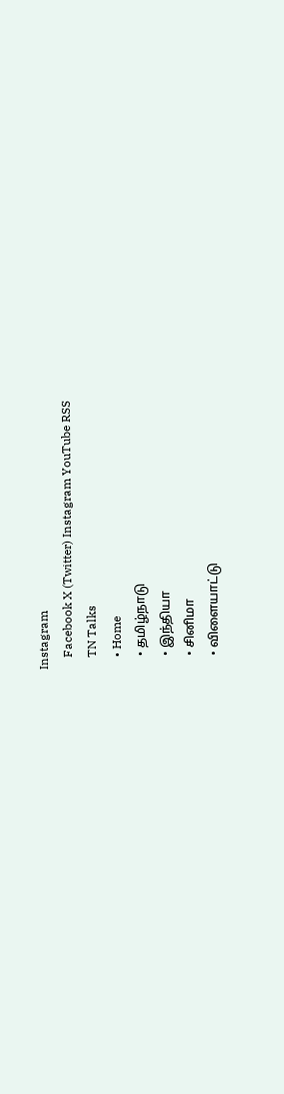Instagram
    Facebook X (Twitter) Instagram YouTube RSS
    TN Talks
    • Home
    • தமிழ்நாடு
    • இந்தியா
    • சினிமா
    • விளையாட்டு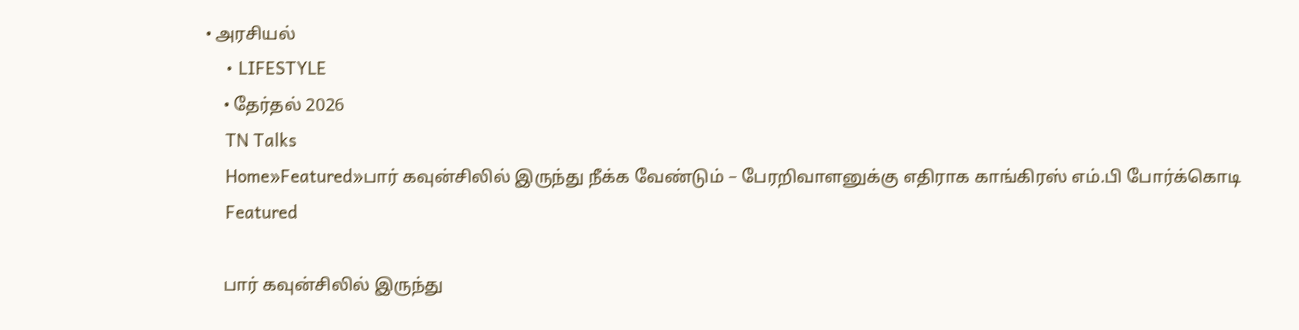• அரசியல்
    • LIFESTYLE
    • தேர்தல் 2026
    TN Talks
    Home»Featured»பார் கவுன்சிலில் இருந்து நீக்க வேண்டும் – பேரறிவாளனுக்கு எதிராக காங்கிரஸ் எம்.பி போர்க்கொடி
    Featured

    பார் கவுன்சிலில் இருந்து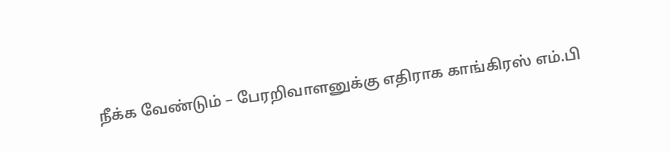நீக்க வேண்டும் – பேரறிவாளனுக்கு எதிராக காங்கிரஸ் எம்.பி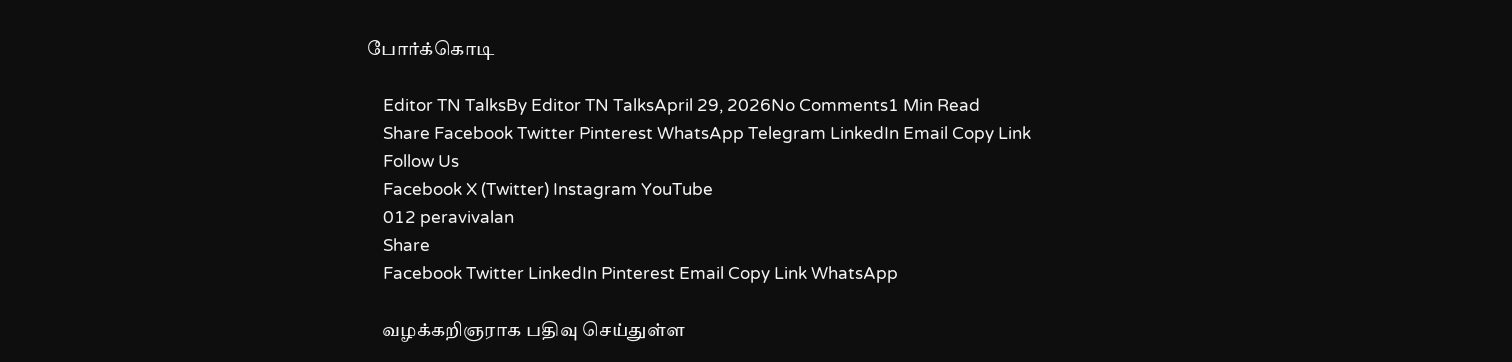போர்க்கொடி

    Editor TN TalksBy Editor TN TalksApril 29, 2026No Comments1 Min Read
    Share Facebook Twitter Pinterest WhatsApp Telegram LinkedIn Email Copy Link
    Follow Us
    Facebook X (Twitter) Instagram YouTube
    012 peravivalan
    Share
    Facebook Twitter LinkedIn Pinterest Email Copy Link WhatsApp

    வழக்கறிஞராக பதிவு செய்துள்ள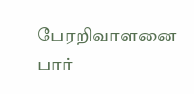பேரறிவாளனை பார்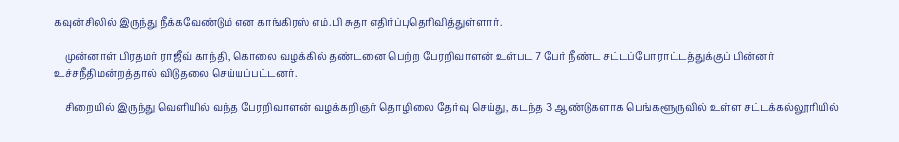கவுன்சிலில் இருந்து நீக்கவேண்டும் என காங்கிரஸ் எம்.பி சுதா எதிர்ப்புதெரிவித்துள்ளார்.

    முன்னாள் பிரதமர் ராஜீவ் காந்தி, கொலை வழக்கில் தண்டனை பெற்ற பேரறிவாளன் உள்பட 7 பேர் நீண்ட சட்டப்போராட்டத்துக்குப் பின்னர்  உச்சநீதிமன்றத்தால் விடுதலை செய்யப்பட்டனர்.

    சிறையில் இருந்து வெளியில் வந்த பேரறிவாளன் வழக்கறிஞர் தொழிலை தேர்வு செய்து, கடந்த 3 ஆண்டுகளாக பெங்களூருவில் உள்ள சட்டக்கல்லூரியில்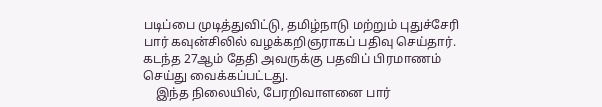படிப்பை முடித்துவிட்டு, தமிழ்நாடு மற்றும் புதுச்சேரி பார் கவுன்சிலில் வழக்கறிஞராகப் பதிவு செய்தார். கடந்த 27ஆம் தேதி அவருக்கு பதவிப் பிரமாணம் செய்து வைக்கப்பட்டது.
    இந்த நிலையில், பேரறிவாளனை பார்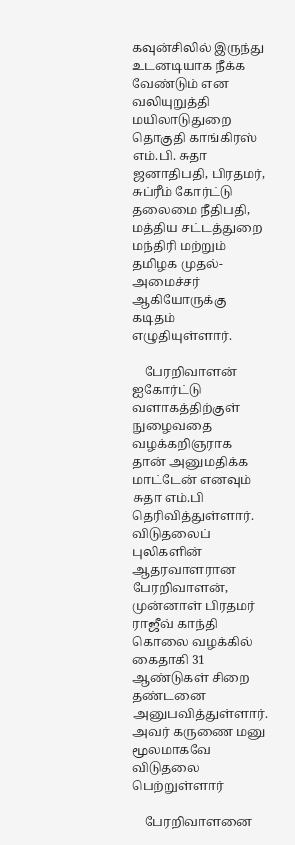கவுன்சிலில் இருந்து உடனடியாக நீக்க வேண்டும் என வலியுறுத்தி மயிலாடுதுறை தொகுதி காங்கிரஸ் எம்.பி. சுதா ஜனாதிபதி, பிரதமர், சுப்ரீம் கோர்ட்டு தலைமை நீதிபதி, மத்திய சட்டத்துறை மந்திரி மற்றும் தமிழக முதல்-அமைச்சர் ஆகியோருக்கு கடிதம் எழுதியுள்ளார்.

    பேரறிவாளன் ஐகோர்ட்டு வளாகத்திற்குள் நுழைவதை வழக்கறிஞராக தான் அனுமதிக்க மாட்டேன் எனவும் சுதா எம்.பி தெரிவித்துள்ளார். விடுதலைப் புலிகளின் ஆதரவாளரான பேரறிவாளன், முன்னாள் பிரதமர் ராஜீவ் காந்தி கொலை வழக்கில் கைதாகி 31 ஆண்டுகள் சிறை தண்டனை அனுபவித்துள்ளார். அவர் கருணை மனு மூலமாகவே விடுதலை பெற்றுள்ளார்

    பேரறிவாளனை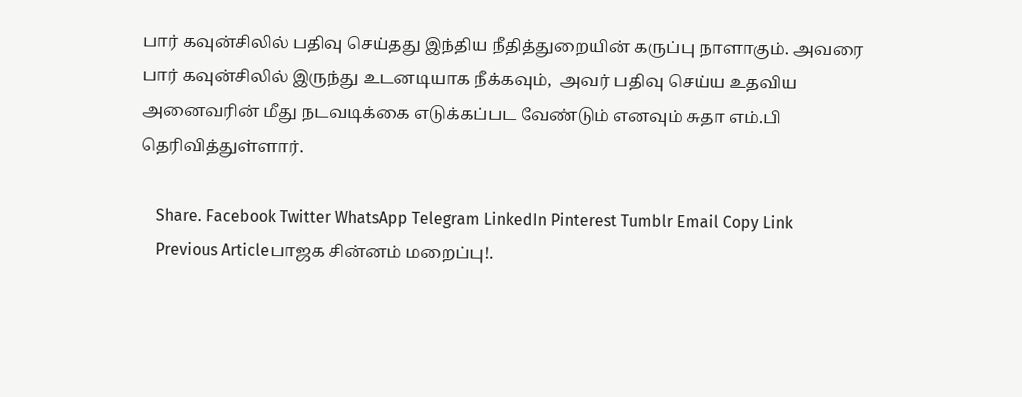பார் கவுன்சிலில் பதிவு செய்தது இந்திய நீதித்துறையின் கருப்பு நாளாகும். அவரை பார் கவுன்சிலில் இருந்து உடனடியாக நீக்கவும்,  அவர் பதிவு செய்ய உதவிய அனைவரின் மீது நடவடிக்கை எடுக்கப்பட வேண்டும் எனவும் சுதா எம்.பி தெரிவித்துள்ளார்.

    Share. Facebook Twitter WhatsApp Telegram LinkedIn Pinterest Tumblr Email Copy Link
    Previous Articleபாஜக சின்னம் மறைப்பு!.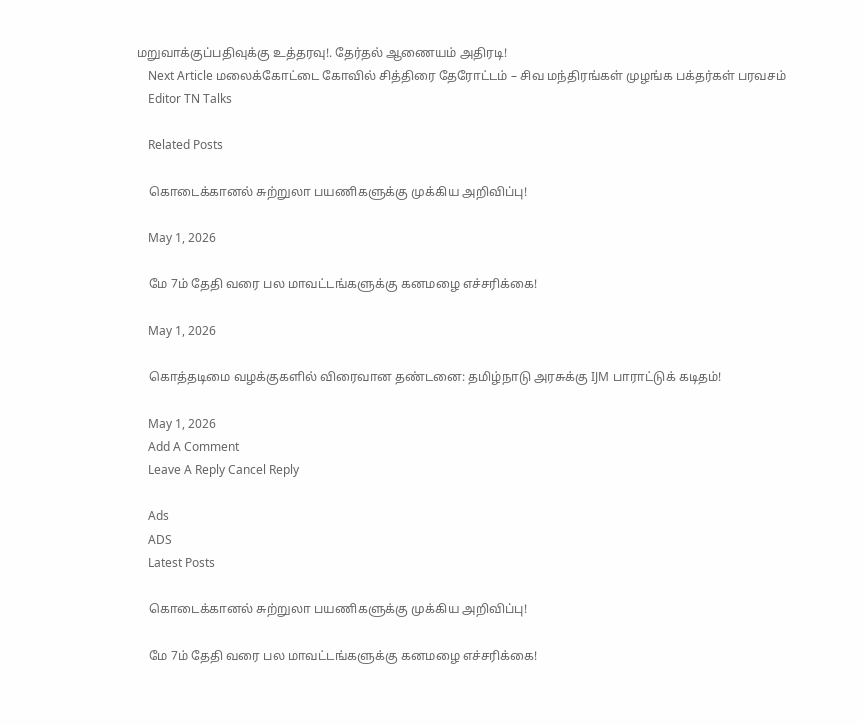மறுவாக்குப்பதிவுக்கு உத்தரவு!. தேர்தல் ஆணையம் அதிரடி!
    Next Article மலைக்கோட்டை கோவில் சித்திரை தேரோட்டம் – சிவ மந்திரங்கள் முழங்க பக்தர்கள் பரவசம்
    Editor TN Talks

    Related Posts

    கொடைக்கானல் சுற்றுலா பயணிகளுக்கு முக்கிய அறிவிப்பு!

    May 1, 2026

    மே 7ம் தேதி வரை பல மாவட்டங்களுக்கு கனமழை எச்சரிக்கை!

    May 1, 2026

    கொத்தடிமை வழக்குகளில் விரைவான தண்டனை: தமிழ்நாடு அரசுக்கு IJM பாராட்டுக் கடிதம்!

    May 1, 2026
    Add A Comment
    Leave A Reply Cancel Reply

    Ads
    ADS
    Latest Posts

    கொடைக்கானல் சுற்றுலா பயணிகளுக்கு முக்கிய அறிவிப்பு!

    மே 7ம் தேதி வரை பல மாவட்டங்களுக்கு கனமழை எச்சரிக்கை!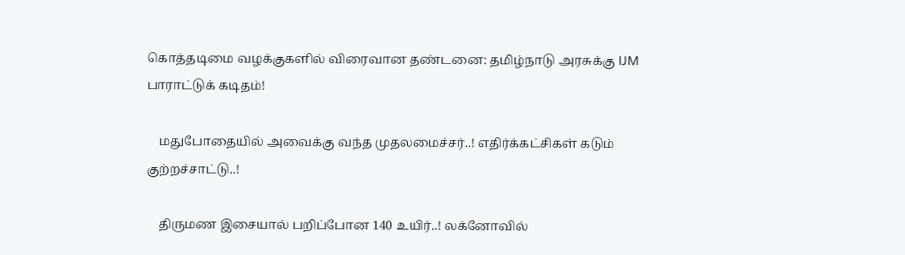கொத்தடிமை வழக்குகளில் விரைவான தண்டனை: தமிழ்நாடு அரசுக்கு IJM பாராட்டுக் கடிதம்!

    மதுபோதையில் அவைக்கு வந்த முதலமைச்சர்..! எதிர்க்கட்சிகள் கடும் குற்றச்சாட்டு..!

    திருமண இசையால் பறிப்போன 140 உயிர்..! லக்னோவில்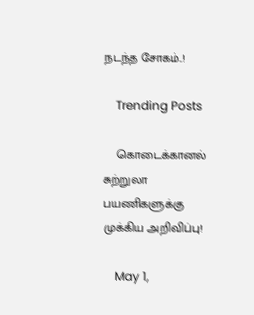நடந்த சோகம்..!

    Trending Posts

    கொடைக்கானல் சுற்றுலா பயணிகளுக்கு முக்கிய அறிவிப்பு!

    May 1,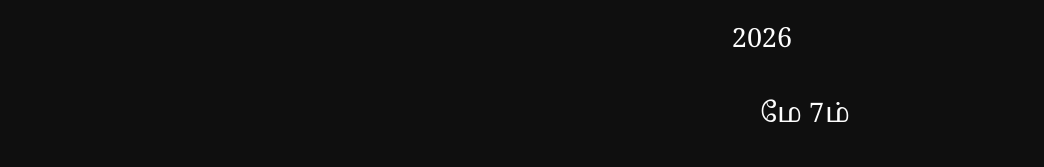2026

    மே 7ம்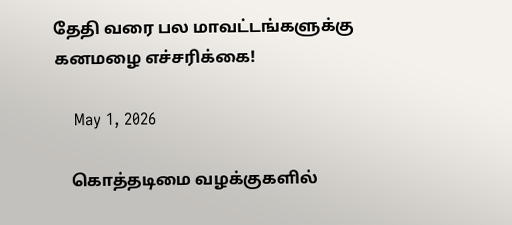தேதி வரை பல மாவட்டங்களுக்கு கனமழை எச்சரிக்கை!

    May 1, 2026

    கொத்தடிமை வழக்குகளில்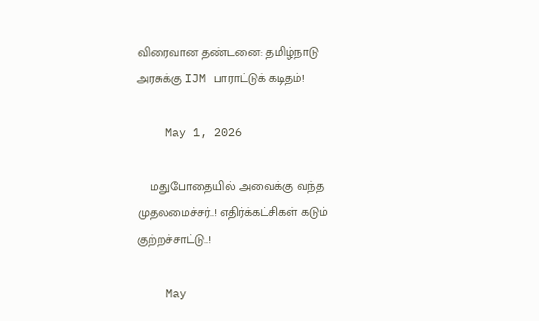விரைவான தண்டனை: தமிழ்நாடு அரசுக்கு IJM பாராட்டுக் கடிதம்!

    May 1, 2026

    மதுபோதையில் அவைக்கு வந்த முதலமைச்சர்..! எதிர்க்கட்சிகள் கடும் குற்றச்சாட்டு..!

    May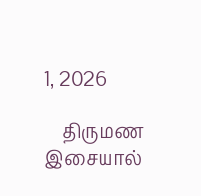1, 2026

    திருமண இசையால்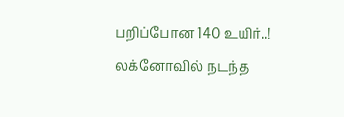பறிப்போன 140 உயிர்..! லக்னோவில் நடந்த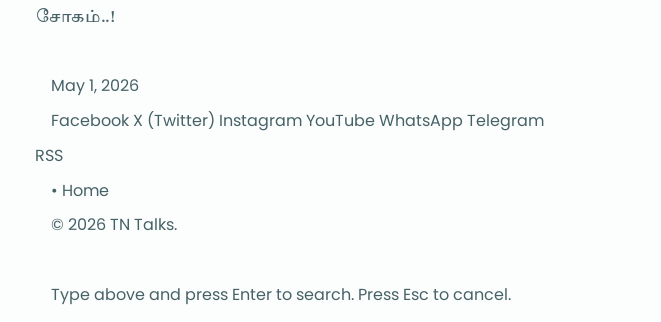சோகம்..!

    May 1, 2026
    Facebook X (Twitter) Instagram YouTube WhatsApp Telegram RSS
    • Home
    © 2026 TN Talks.

    Type above and press Enter to search. Press Esc to cancel.